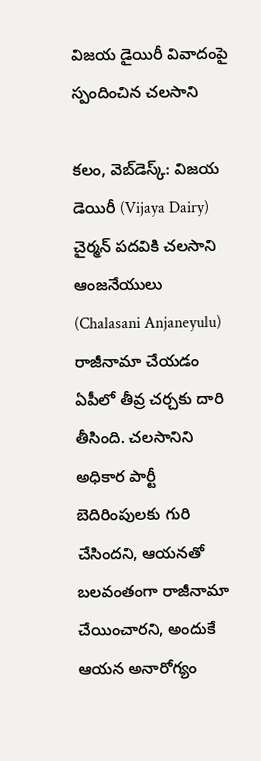విజ‌య డైయిరీ వివాదంపై స్పందించిన చ‌ల‌సాని

క‌లం, వెబ్‌డెస్క్‌: విజ‌య డెయిరీ (Vijaya Dairy) చైర్మ‌న్ ప‌ద‌వికి చ‌ల‌సాని ఆంజ‌నేయులు (Chalasani Anjaneyulu) రాజీనామా చేయ‌డం ఏపీలో తీవ్ర చ‌ర్చ‌కు దారి తీసింది. చ‌ల‌సానిని అధికార పార్టీ బెదిరింపుల‌కు గురి చేసింద‌ని, ఆయ‌న‌తో బ‌ల‌వంతంగా రాజీనామా చేయించార‌ని, అందుకే ఆయ‌న అనారోగ్యం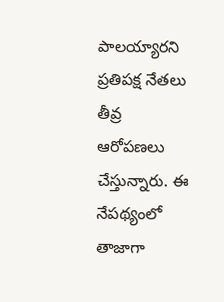పాల‌య్యార‌ని ప్ర‌తిప‌క్ష నేత‌లు తీవ్ర ఆరోప‌ణ‌లు చేస్తున్నారు. ఈ నేప‌థ్యంలో తాజాగా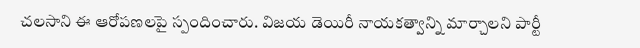చ‌ల‌సాని ఈ ఆరోప‌ణ‌ల‌పై స్పందించారు. విజయ డెయిరీ నాయకత్వాన్ని మార్చాలని పార్టీ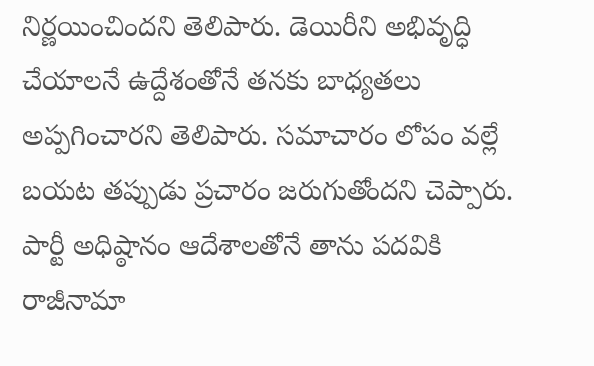నిర్ణయించిందని తెలిపారు. డెయిరీని అభివృద్ధి చేయాలనే ఉద్దేశంతోనే తనకు బాధ్యతలు అప్పగించారని తెలిపారు. సమాచారం లోపం వల్లే బయట తప్పుడు ప్రచారం జరుగుతోందని చెప్పారు. పార్టీ అధిష్ఠానం ఆదేశాలతోనే తాను పదవికి రాజీనామా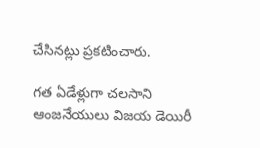చేసినట్లు ప్రకటించారు.

గ‌త ఏడేళ్లుగా చ‌ల‌సాని ఆంజ‌నేయులు విజ‌య డెయిరీ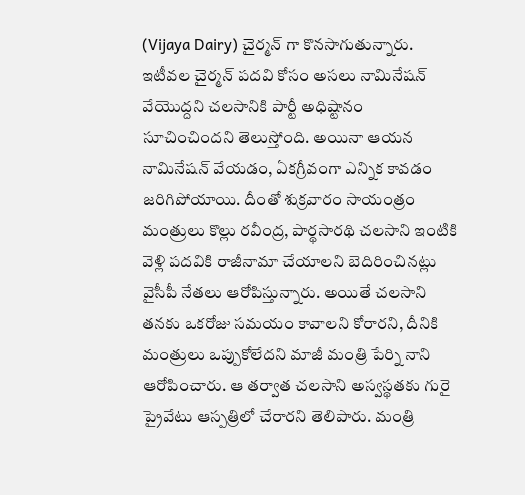(Vijaya Dairy) చైర్మ‌న్ గా కొన‌సాగుతున్నారు. ఇటీవ‌ల‌ చైర్మన్ పదవి కోసం అసలు నామినేషన్ వేయొద్దని చలసానికి పార్టీ అధిష్టానం సూచించిందని తెలుస్తోంది. అయినా ఆయన నామినేషన్ వేయడం, ఏకగ్రీవంగా ఎన్నిక కావడం జరిగిపోయాయి. దీంతో శుక్రవారం సాయంత్రం మంత్రులు కొల్లు రవీంద్ర, పార్థసారథి చలసాని ఇంటికి వెళ్లి ప‌ద‌వికి రాజీనామా చేయాల‌ని బెదిరించిన‌ట్లు వైసీపీ నేత‌లు ఆరోపిస్తున్నారు. అయితే చ‌ల‌సాని త‌న‌కు ఒక‌రోజు స‌మ‌యం కావాల‌ని కోరార‌ని, దీనికి మంత్రులు ఒప్పుకోలేద‌ని మాజీ మంత్రి పేర్ని నాని ఆరోపించారు. ఆ త‌ర్వాత చ‌ల‌సాని అస్వస్థతకు గురై ప్రైవేటు ఆస్ప‌త్రిలో చేరార‌ని తెలిపారు. మంత్రి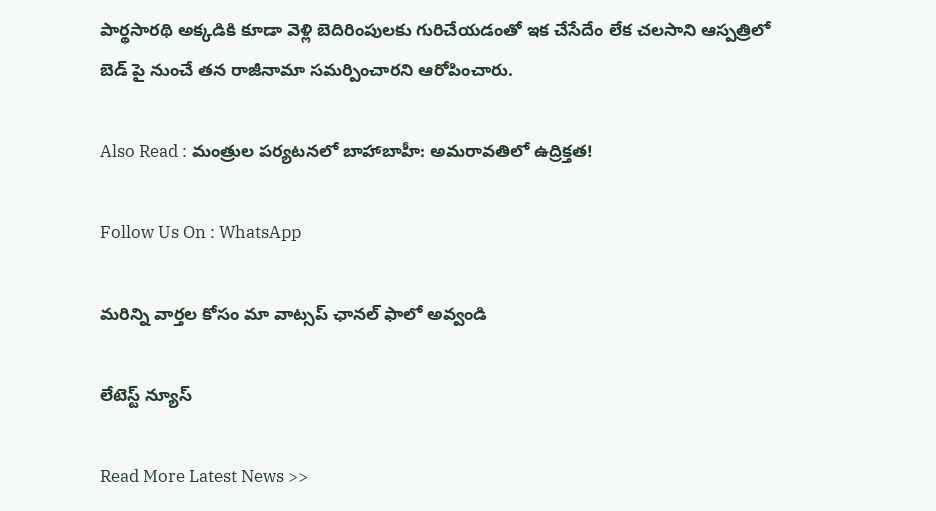పార్థసారథి అక్క‌డికి కూడా వెళ్లి బెదిరింపుల‌కు గురిచేయ‌డంతో ఇక చేసేదేం లేక చ‌ల‌సాని ఆస్ప‌త్రిలో బెడ్ పై నుంచే త‌న రాజీనామా స‌మ‌ర్పించార‌ని ఆరోపించారు.

Also Read : మంత్రుల పర్యటనలో బాహాబాహీ: అమరావతిలో ఉద్రిక్తత!

Follow Us On : WhatsApp

మ‌రిన్ని వార్త‌ల కోసం మా వాట్స‌ప్ ఛాన‌ల్ ఫాలో అవ్వండి

లేటెస్ట్ న్యూస్‌

Read More Latest News >>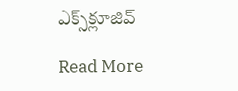ఎక్స్‌క్లూజివ్‌

Read More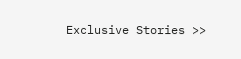Exclusive Stories >>